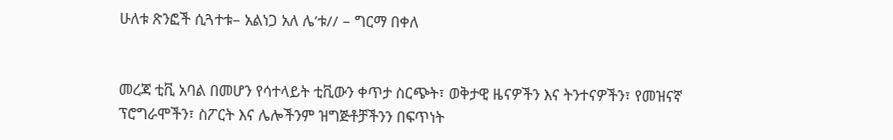ሁለቱ ጽንፎች ሲጓተቱ– አልነጋ አለ ሌ’ቱ// – ግርማ በቀለ


መረጃ ቲቪ አባል በመሆን የሳተላይት ቲቪውን ቀጥታ ስርጭት፣ ወቅታዊ ዜናዎችን እና ትንተናዎችን፣ የመዝናኛ ፕሮግራሞችን፣ ስፖርት እና ሌሎችንም ዝግጅቶቻችንን በፍጥነት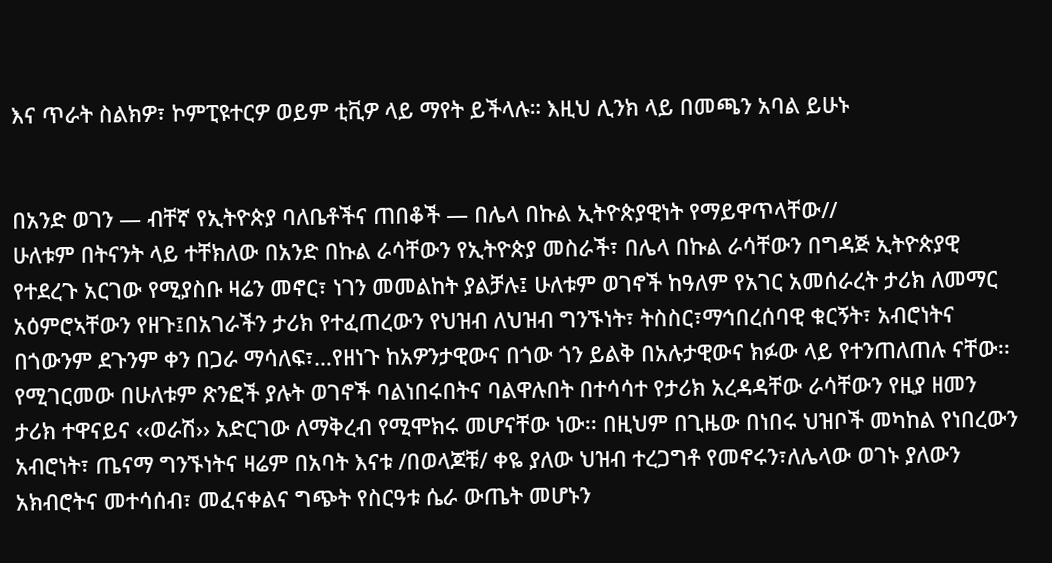እና ጥራት ስልክዎ፣ ኮምፒዩተርዎ ወይም ቲቪዎ ላይ ማየት ይችላሉ። እዚህ ሊንክ ላይ በመጫን አባል ይሁኑ


በአንድ ወገን — ብቸኛ የኢትዮጵያ ባለቤቶችና ጠበቆች — በሌላ በኩል ኢትዮጵያዊነት የማይዋጥላቸው//
ሁለቱም በትናንት ላይ ተቸክለው በአንድ በኩል ራሳቸውን የኢትዮጵያ መስራች፣ በሌላ በኩል ራሳቸውን በግዳጅ ኢትዮጵያዊ የተደረጉ አርገው የሚያስቡ ዛሬን መኖር፣ ነገን መመልከት ያልቻሉ፤ ሁለቱም ወገኖች ከዓለም የአገር አመሰራረት ታሪክ ለመማር አዕምሮኣቸውን የዘጉ፤በአገራችን ታሪክ የተፈጠረውን የህዝብ ለህዝብ ግንኙነት፣ ትስስር፣ማኅበረሰባዊ ቁርኝት፣ አብሮነትና በጎውንም ደጉንም ቀን በጋራ ማሳለፍ፣…የዘነጉ ከአዎንታዊውና በጎው ጎን ይልቅ በአሉታዊውና ክፉው ላይ የተንጠለጠሉ ናቸው፡፡
የሚገርመው በሁለቱም ጽንፎች ያሉት ወገኖች ባልነበሩበትና ባልዋሉበት በተሳሳተ የታሪክ አረዳዳቸው ራሳቸውን የዚያ ዘመን ታሪክ ተዋናይና ‹‹ወራሽ›› አድርገው ለማቅረብ የሚሞክሩ መሆናቸው ነው፡፡ በዚህም በጊዜው በነበሩ ህዝቦች መካከል የነበረውን አብሮነት፣ ጤናማ ግንኙነትና ዛሬም በአባት እናቱ /በወላጆቹ/ ቀዬ ያለው ህዝብ ተረጋግቶ የመኖሩን፣ለሌላው ወገኑ ያለውን አክብሮትና መተሳሰብ፣ መፈናቀልና ግጭት የስርዓቱ ሴራ ውጤት መሆኑን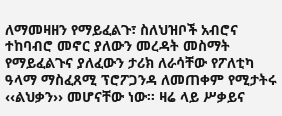ለማመዛዘን የማይፈልጉ፣ ስለህዝቦች አብሮና ተከባብሮ መኖር ያለውን መረዳት መስማት የማይፈልጉና ያለፈውን ታሪክ ለራሳቸው የፖለቲካ ዓላማ ማስፈጸሚ ፕሮፖጋንዳ ለመጠቀም የሚታትሩ ‹‹ልህቃን›› መሆናቸው ነው፡፡ ዛሬ ላይ ሥቃይና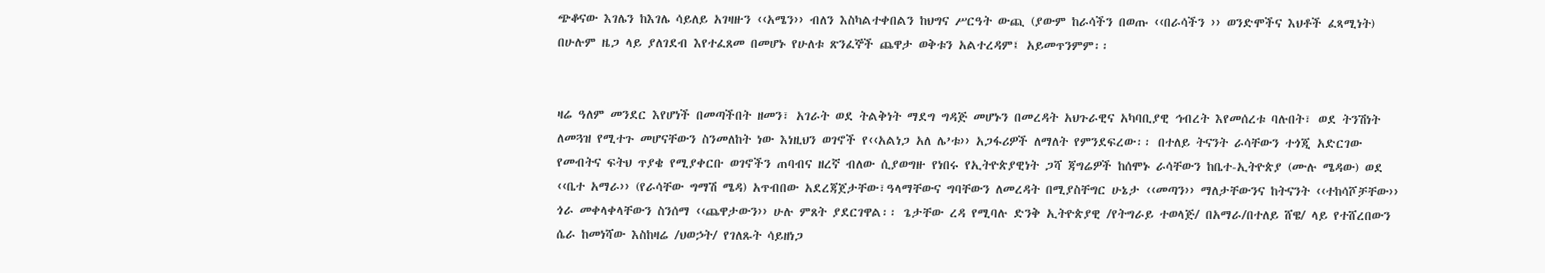ጭቆናው እገሌን ከእገሌ ሳይለይ አገዛዙን ‹‹አሜን›› ብለን እስካልተቀበልን ከህግና ሥርዓት ውጪ (ያውም ከራሳችን በወጡ ‹‹በራሳችን ›› ወንድሞችና እህቶች ፈጻሚነት) በሁሉም ዜጋ ላይ ያለገደብ እየተፈጸመ በመሆኑ የሁለቱ ጽንፈኞች ጨዋታ ወቅቱን አልተረዳም፤ አይመጥንምም፡፡


ዛሬ ዓለም መንደር እየሆነች በመጣችበት ዘመን፣ አገራት ወደ ትልቅነት ማደግ ግዳጅ መሆኑን በመረዳት አህጉራዊና አካባቢያዊ ኅብረት እየመሰረቱ ባሉበት፣ ወደ ትንሽነት ለመጓዝ የሚተጉ መሆናቸውን ስንመለከት ነው እነዚህን ወገኖች የ‹‹አልነጋ አለ ሌ’ቱ›› አጋፋሪዎች ለማለት የምንደፍረው፡፡ በተለይ ትናንት ራሳቸውን ተጎጂ አድርገው የመብትና ፍትህ ጥያቄ የሚያቀርቡ ወገኖችን ጠባብና ዘረኛ ብለው ሲያወግዙ የነበሩ የኢትዮጵያዊነት ጋሻ ጃግሬዎች ከሰሞኑ ራሳቸውን ከቤተ-ኢትዮጵያ (ሙሉ ሜዳው) ወደ ‹‹ቤተ አማራ›› (የራሳቸው ግማሽ ሜዳ) አጥብበው አደረጃጀታቸው፣ዓላማቸውና ግባቸውን ለመረዳት በሚያስቸግር ሁኔታ ‹‹መጣን›› ማለታቸውንና ከትናንት ‹‹ተከሳሾቻቸው›› ጎራ መቀላቀላቸውን ስንሰማ ‹‹ጨዋታውን›› ሁሉ ምጸት ያደርገዋል፡፡ ጌታቸው ረዳ የሚባሉ ድንቅ ኢትዮጵያዊ /የትግራይ ተወላጅ/ በአማራ/በተለይ ሸዌ/ ላይ የተሸረበውን ሴራ ከመነሻው እስከዛሬ /ህወኃት/ የገለጹት ሳይዘነጋ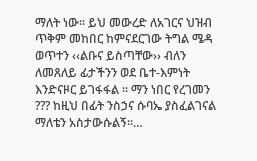ማለት ነው፡፡ ይህ መውረድ ለአገርና ህዝብ ጥቅም መከበር ከምናደርገው ትግል ሜዳ ወጥተን ‹‹ልቡና ይስጣቸው›› ብለን ለመጸለይ ፊታችንን ወደ ቤተ-እምነት እንድናዞር ይገፋፋል ፡፡ ማን ነበር የረገመን ??? ከዚህ በፊት ንስኃና ሱባኤ ያስፈልገናል ማለቴን አስታውሱልኝ፡፡…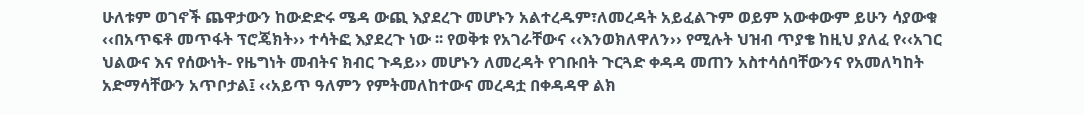ሁለቱም ወገኖች ጨዋታውን ከውድድሩ ሜዳ ውጪ እያደረጉ መሆኑን አልተረዱም፣ለመረዳት አይፈልጉም ወይም አውቀውም ይሁን ሳያውቁ ‹‹በአጥፍቶ መጥፋት ፕሮጄክት›› ተሳትፎ እያደረጉ ነው ፡፡ የወቅቱ የአገራቸውና ‹‹እንወክለዋለን›› የሚሉት ህዝብ ጥያቄ ከዚህ ያለፈ የ‹‹አገር ህልውና እና የሰውነት- የዜግነት መብትና ክብር ጉዳይ›› መሆኑን ለመረዳት የገቡበት ጉርጓድ ቀዳዳ መጠን አስተሳሰባቸውንና የአመለካከት አድማሳቸውን አጥቦታል፤ ‹‹አይጥ ዓለምን የምትመለከተውና መረዳቷ በቀዳዳዋ ልክ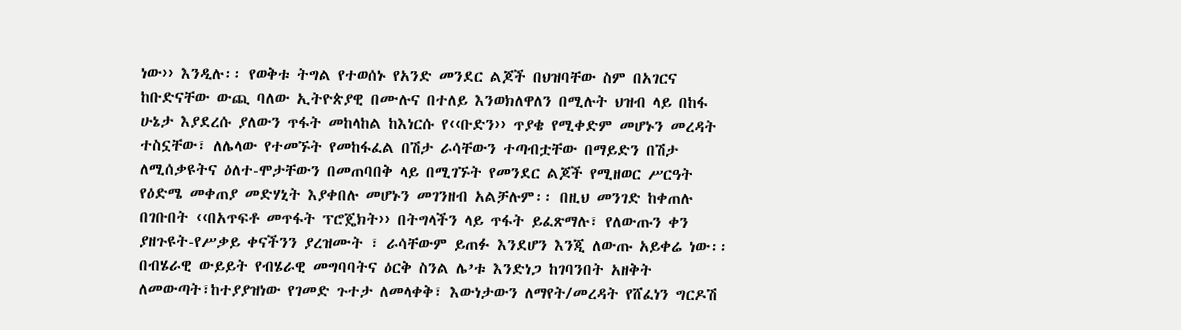ነው›› እንዲሉ፡፡ የወቅቱ ትግል የተወሰኑ የአንድ መንደር ልጆች በህዝባቸው ስም በአገርና ከቡድናቸው ውጪ ባለው ኢትዮጵያዊ በሙሉና በተለይ እንወክለዋለን በሚሉት ህዝብ ላይ በከፋ ሁኔታ እያደረሱ ያለውን ጥፋት መከላከል ከእነርሱ የ‹‹ቡድን›› ጥያቄ የሚቀድም መሆኑን መረዳት ተስኗቸው፣ ለሌላው የተመኙት የመከፋፈል በሽታ ራሳቸውን ተጣብቷቸው በማይድን በሽታ ለሚሰቃዩትና ዕለተ-ሞታቸውን በመጠባበቅ ላይ በሚገኙት የመንደር ልጆች የሚዘወር ሥርዓት የዕድሜ መቀጠያ መድሃኒት እያቀበሉ መሆኑን መገንዘብ አልቻሉም፡፡ በዚህ መንገድ ከቀጠሉ በገቡበት ‹‹በአጥፍቶ መጥፋት ፕሮጄክት›› በትግላችን ላይ ጥፋት ይፈጽማሉ፣ የለውጡን ቀን ያዘጉዩት-የሥቃይ ቀናችንን ያረዝሙት ፣ ራሳቸውም ይጠፉ እንደሆን እንጂ ለውጡ አይቀሬ ነው፡፡
በብሄራዊ ውይይት የብሄራዊ መግባባትና ዕርቅ ስንል ሌ’ቱ እንድነጋ ከገባንበት አዘቅት ለመውጣት፣ከተያያዝነው የገመድ ጉተታ ለመላቀቅ፣ እውነታውን ለማየት/መረዳት የሸፈነን ግርዶሽ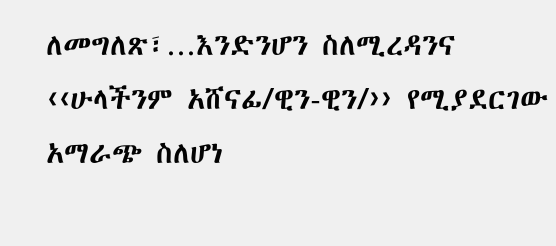ለመግለጽ፣…እንድንሆን ስለሚረዳንና ‹‹ሁላችንም አሸናፊ/ዊን-ዊን/›› የሚያደርገው አማራጭ ስለሆነ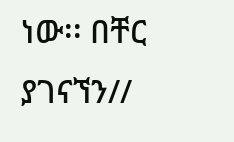ነው፡፡ በቸር ያገናኘን//